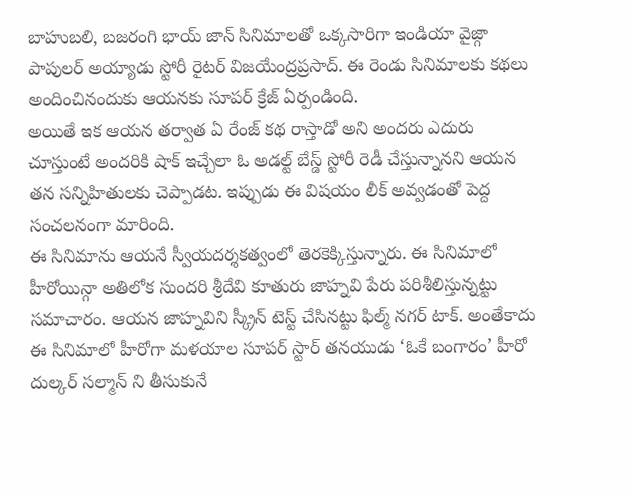బాహుబలి, బజరంగి భాయ్ జాన్ సినిమాలతో ఒక్కసారిగా ఇండియా వైజ్గా పాపులర్ అయ్యాడు స్టోరీ రైటర్ విజయేంద్రప్రసాద్. ఈ రెండు సినిమాలకు కథలు అందించినందుకు ఆయనకు సూపర్ క్రేజ్ ఏర్పండింది.
అయితే ఇక ఆయన తర్వాత ఏ రేంజ్ కథ రాస్తాడో అని అందరు ఎదురు చూస్తుంటే అందరికి షాక్ ఇచ్చేలా ఓ అడల్ట్ బేస్డ్ స్టోరీ రెడీ చేస్తున్నానని ఆయన తన సన్నిహితులకు చెప్పాడట. ఇప్పుడు ఈ విషయం లీక్ అవ్వడంతో పెద్ద సంచలనంగా మారింది.
ఈ సినిమాను ఆయనే స్వీయదర్శకత్వంలో తెరకెక్కిస్తున్నారు. ఈ సినిమాలో హీరోయిన్గా అతిలోక సుందరి శ్రీదేవి కూతురు జాహ్నవి పేరు పరిశీలిస్తున్నట్టు సమాచారం. ఆయన జాహ్నవిని స్క్రీన్ టెస్ట్ చేసినట్టు ఫిల్మ్ నగర్ టాక్. అంతేకాదు ఈ సినిమాలో హీరోగా మళయాల సూపర్ స్టార్ తనయుడు ‘ఓకే బంగారం’ హీరో దుల్కర్ సల్మాన్ ని తీసుకునే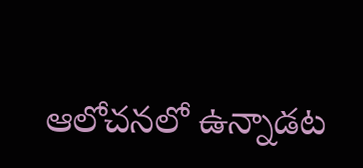ఆలోచనలో ఉన్నాడట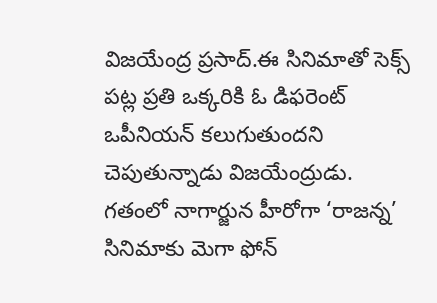విజయేంద్ర ప్రసాద్.ఈ సినిమాతో సెక్స్ పట్ల ప్రతి ఒక్కరికి ఓ డిఫరెంట్ ఒపీనియన్ కలుగుతుందని చెపుతున్నాడు విజయేంద్రుడు.
గతంలో నాగార్జున హీరోగా ‘రాజన్న’ సినిమాకు మెగా ఫోన్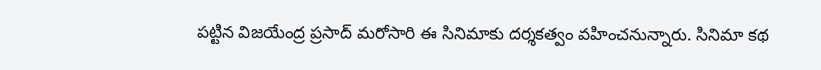పట్టిన విజయేంద్ర ప్రసాద్ మరోసారి ఈ సినిమాకు దర్శకత్వం వహించనున్నారు. సినిమా కథ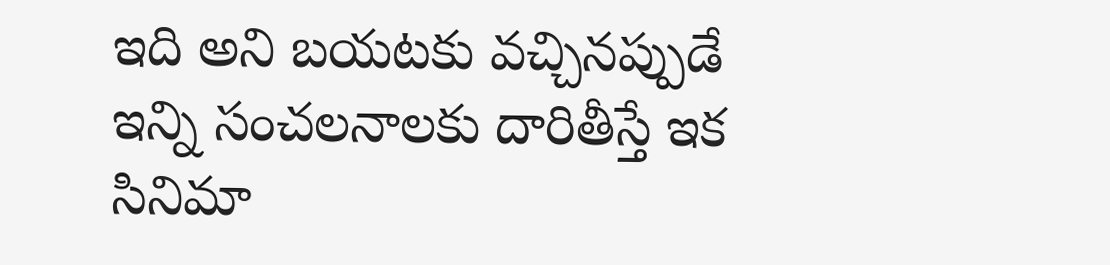ఇది అని బయటకు వచ్చినప్పుడే ఇన్ని సంచలనాలకు దారితీస్తే ఇక సినిమా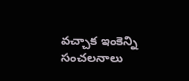వచ్చాక ఇంకెన్ని సంచలనాలు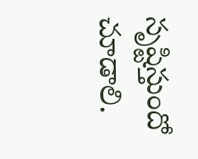సృష్టిస్తుందో చూడాలి.